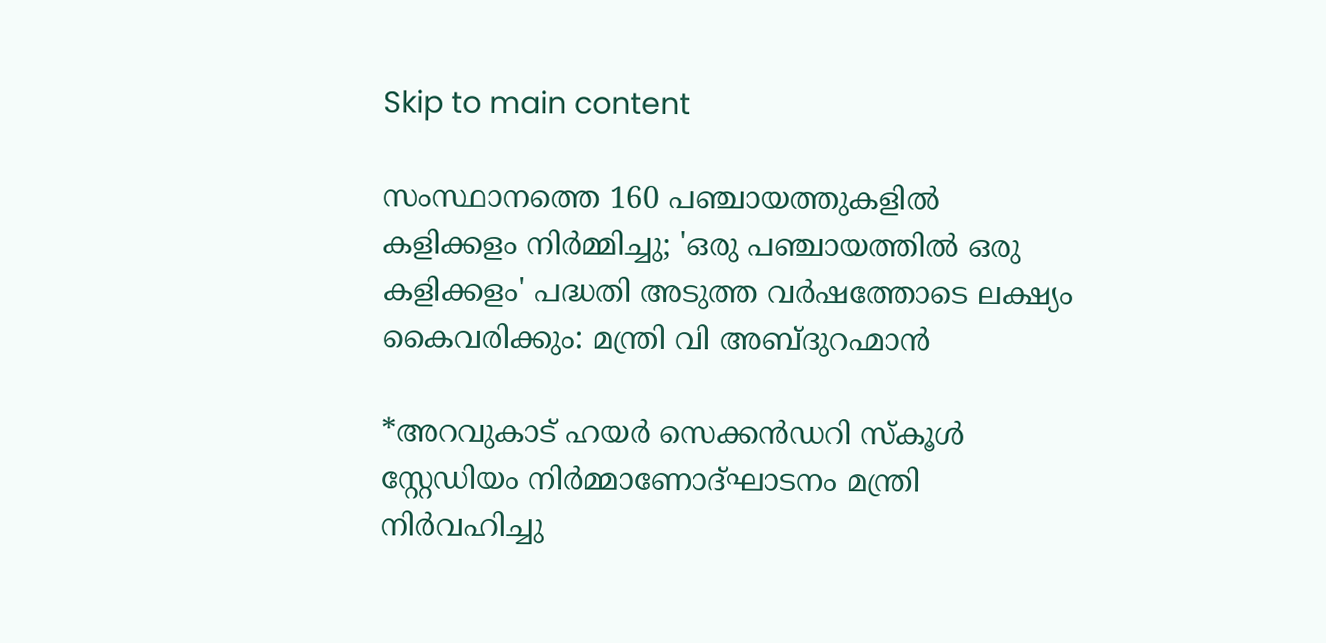Skip to main content

സംസ്ഥാനത്തെ 160 പഞ്ചായത്തുകളിൽ കളിക്കളം നിർമ്മിച്ചു; 'ഒരു പഞ്ചായത്തിൽ ഒരു കളിക്കളം' പദ്ധതി അടുത്ത വർഷത്തോടെ ലക്ഷ്യം കൈവരിക്കും: മന്ത്രി വി അബ്ദുറഹ്മാൻ

*അറവുകാട് ഹയർ സെക്കൻഡറി സ്കൂൾ സ്റ്റേഡിയം നിർമ്മാണോദ്ഘാടനം മന്ത്രി നിർവഹിച്ചു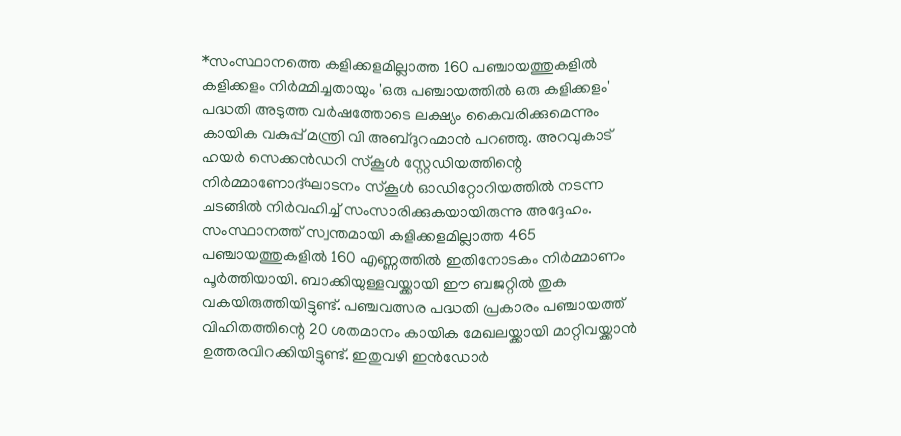*സംസ്ഥാനത്തെ കളിക്കളമില്ലാത്ത 160 പഞ്ചായത്തുകളിൽ കളിക്കളം നിർമ്മിച്ചതായും 'ഒരു പഞ്ചായത്തിൽ ഒരു കളിക്കളം' പദ്ധതി അടുത്ത വർഷത്തോടെ ലക്ഷ്യം കൈവരിക്കുമെന്നും കായിക വകുപ്പ് മന്ത്രി വി അബ്ദുറഹ്മാൻ പറഞ്ഞു. അറവുകാട് ഹയർ സെക്കൻഡറി സ്കൂൾ സ്റ്റേഡിയത്തിന്റെ നിർമ്മാണോദ്ഘാടനം സ്കൂൾ ഓഡിറ്റോറിയത്തിൽ നടന്ന ചടങ്ങിൽ നിർവഹിച്ച് സംസാരിക്കുകയായിരുന്നു അദ്ദേഹം. സംസ്ഥാനത്ത് സ്വന്തമായി കളിക്കളമില്ലാത്ത 465 പഞ്ചായത്തുകളിൽ 160 എണ്ണത്തിൽ ഇതിനോടകം നിർമ്മാണം പൂർത്തിയായി. ബാക്കിയുള്ളവയ്ക്കായി ഈ ബജറ്റിൽ തുക വകയിരുത്തിയിട്ടുണ്ട്. പഞ്ചവത്സര പദ്ധതി പ്രകാരം പഞ്ചായത്ത് വിഹിതത്തിന്റെ 20 ശതമാനം കായിക മേഖലയ്ക്കായി മാറ്റിവയ്ക്കാൻ ഉത്തരവിറക്കിയിട്ടുണ്ട്. ഇതുവഴി ഇൻഡോർ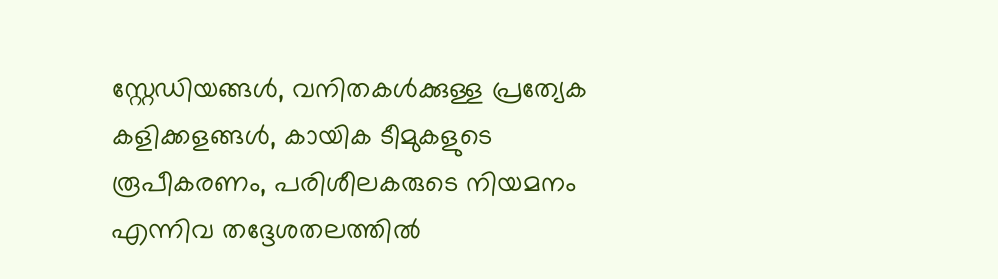സ്റ്റേഡിയങ്ങൾ, വനിതകൾക്കുള്ള പ്രത്യേക കളിക്കളങ്ങൾ, കായിക ടീമുകളുടെ രൂപീകരണം, പരിശീലകരുടെ നിയമനം എന്നിവ തദ്ദേശതലത്തിൽ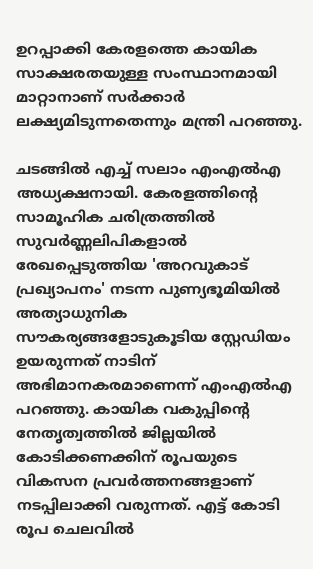ഉറപ്പാക്കി കേരളത്തെ കായിക സാക്ഷരതയുള്ള സംസ്ഥാനമായി മാറ്റാനാണ് സർക്കാർ ലക്ഷ്യമിടുന്നതെന്നും മന്ത്രി പറഞ്ഞു.

ചടങ്ങിൽ എച്ച് സലാം എംഎൽഎ അധ്യക്ഷനായി. കേരളത്തിന്റെ സാമൂഹിക ചരിത്രത്തിൽ സുവർണ്ണലിപികളാൽ രേഖപ്പെടുത്തിയ 'അറവുകാട് പ്രഖ്യാപനം' നടന്ന പുണ്യഭൂമിയിൽ അത്യാധുനിക സൗകര്യങ്ങളോടുകൂടിയ സ്റ്റേഡിയം ഉയരുന്നത് നാടിന് അഭിമാനകരമാണെന്ന് എംഎൽഎ പറഞ്ഞു. കായിക വകുപ്പിന്റെ നേതൃത്വത്തിൽ ജില്ലയിൽ കോടിക്കണക്കിന് രൂപയുടെ വികസന പ്രവർത്തനങ്ങളാണ് നടപ്പിലാക്കി വരുന്നത്. എട്ട് കോടി രൂപ ചെലവിൽ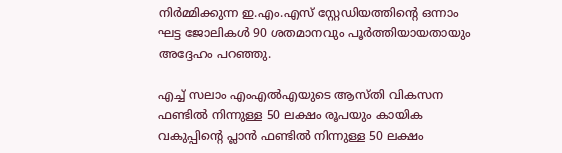നിർമ്മിക്കുന്ന ഇ.എം.എസ് സ്റ്റേഡിയത്തിന്റെ ഒന്നാം ഘട്ട ജോലികൾ 90 ശതമാനവും പൂർത്തിയായതായും അദ്ദേഹം പറഞ്ഞു.

എച്ച് സലാം എംഎൽഎയുടെ ആസ്തി വികസന ഫണ്ടിൽ നിന്നുള്ള 50 ലക്ഷം രൂപയും കായിക വകുപ്പിന്റെ പ്ലാൻ ഫണ്ടിൽ നിന്നുള്ള 50 ലക്ഷം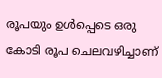രൂപയും ഉൾപ്പെടെ ഒരു കോടി രൂപ ചെലവഴിച്ചാണ്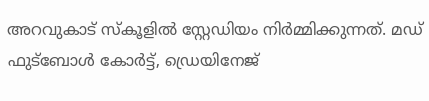അറവുകാട് സ്‌കൂളിൽ സ്റ്റേഡിയം നിർമ്മിക്കുന്നത്. മഡ് ഫുട്ബോൾ കോർട്ട്, ഡ്രെയിനേജ്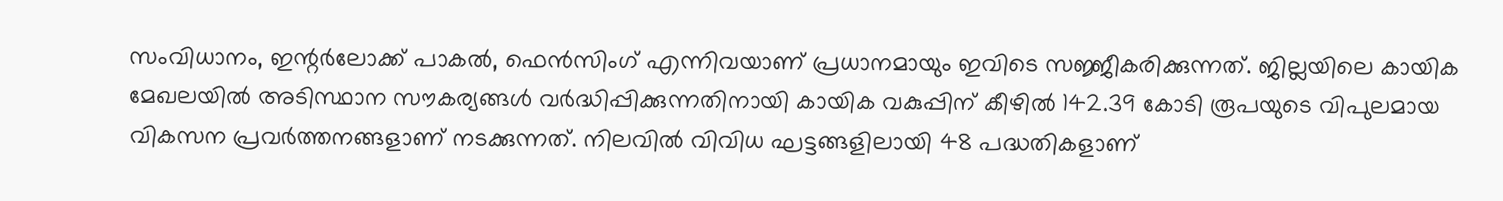സംവിധാനം, ഇന്റർലോക്ക് പാകൽ, ഫെൻസിംഗ് എന്നിവയാണ് പ്രധാനമായും ഇവിടെ സജ്ജീകരിക്കുന്നത്. ജില്ലയിലെ കായിക മേഖലയിൽ അടിസ്ഥാന സൗകര്യങ്ങൾ വർദ്ധിപ്പിക്കുന്നതിനായി കായിക വകുപ്പിന് കീഴിൽ 142.39 കോടി രൂപയുടെ വിപുലമായ വികസന പ്രവർത്തനങ്ങളാണ് നടക്കുന്നത്. നിലവിൽ വിവിധ ഘട്ടങ്ങളിലായി 48 പദ്ധതികളാണ്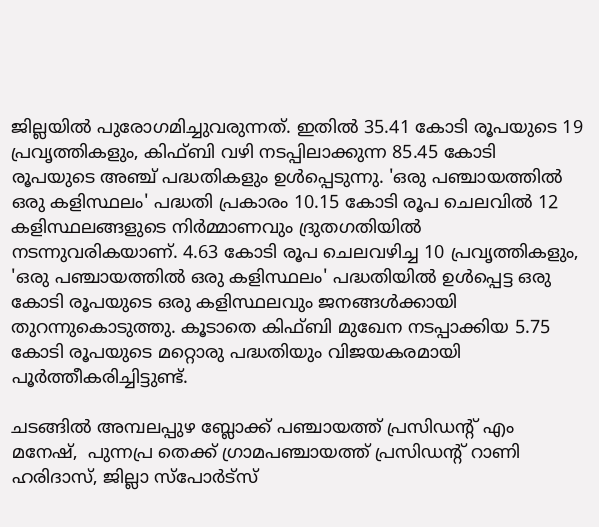ജില്ലയിൽ പുരോഗമിച്ചുവരുന്നത്. ഇതിൽ 35.41 കോടി രൂപയുടെ 19 പ്രവൃത്തികളും, കിഫ്ബി വഴി നടപ്പിലാക്കുന്ന 85.45 കോടി രൂപയുടെ അഞ്ച് പദ്ധതികളും ഉൾപ്പെടുന്നു. 'ഒരു പഞ്ചായത്തിൽ ഒരു കളിസ്ഥലം' പദ്ധതി പ്രകാരം 10.15 കോടി രൂപ ചെലവിൽ 12 കളിസ്ഥലങ്ങളുടെ നിർമ്മാണവും ദ്രുതഗതിയിൽ നടന്നുവരികയാണ്. 4.63 കോടി രൂപ ചെലവഴിച്ച 10 പ്രവൃത്തികളും, 'ഒരു പഞ്ചായത്തിൽ ഒരു കളിസ്ഥലം' പദ്ധതിയിൽ ഉൾപ്പെട്ട ഒരു കോടി രൂപയുടെ ഒരു കളിസ്ഥലവും ജനങ്ങൾക്കായി തുറന്നുകൊടുത്തു. കൂടാതെ കിഫ്ബി മുഖേന നടപ്പാക്കിയ 5.75 കോടി രൂപയുടെ മറ്റൊരു പദ്ധതിയും വിജയകരമായി പൂർത്തീകരിച്ചിട്ടുണ്ട്.

ചടങ്ങിൽ അമ്പലപ്പുഴ ബ്ലോക്ക് പഞ്ചായത്ത് പ്രസിഡന്റ് എം മനേഷ്,  പുന്നപ്ര തെക്ക് ഗ്രാമപഞ്ചായത്ത് പ്രസിഡന്റ് റാണി ഹരിദാസ്, ജില്ലാ സ്പോർട്സ്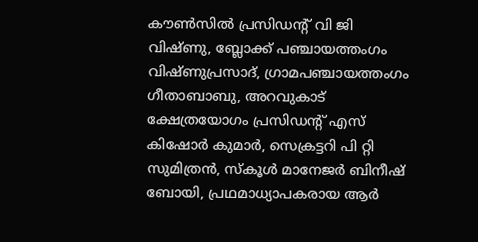കൗൺസിൽ പ്രസിഡൻ്റ് വി ജി വിഷ്ണു, ബ്ലോക്ക് പഞ്ചായത്തംഗം വിഷ്ണുപ്രസാദ്, ഗ്രാമപഞ്ചായത്തംഗം ഗീതാബാബു, അറവുകാട് ക്ഷേത്രയോഗം പ്രസിഡന്റ് എസ് കിഷോർ കുമാർ, സെക്രട്ടറി പി റ്റി സുമിത്രൻ, സ്കൂൾ മാനേജർ ബിനീഷ് ബോയി, പ്രഥമാധ്യാപകരായ ആർ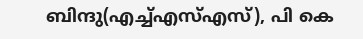ബിന്ദു(എച്ച്എസ്എസ്), പി കെ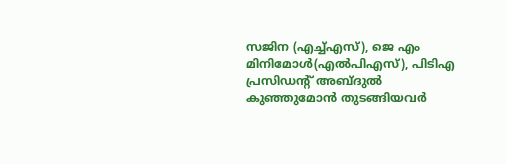സജിന (എച്ച്എസ്), ജെ എം മിനിമോൾ(എൽപിഎസ്), പിടിഎ പ്രസിഡന്റ് അബ്ദുൽ കുഞ്ഞുമോൻ തുടങ്ങിയവർ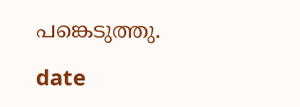പങ്കെടുത്തു.

date